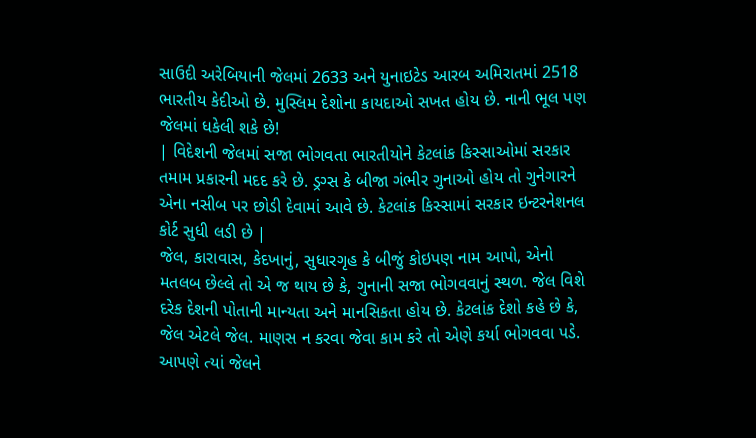સાઉદી અરેબિયાની જેલમાં 2633 અને યુનાઇટેડ આરબ અમિરાતમાં 2518 ભારતીય કેદીઓ છે. મુસ્લિમ દેશોના કાયદાઓ સખત હોય છે. નાની ભૂલ પણ જેલમાં ધકેલી શકે છે!
| વિદેશની જેલમાં સજા ભોગવતા ભારતીયોને કેટલાંક કિસ્સાઓમાં સરકાર તમામ પ્રકારની મદદ કરે છે. ડ્રગ્સ કે બીજા ગંભીર ગુનાઓ હોય તો ગુનેગારને એના નસીબ પર છોડી દેવામાં આવે છે. કેટલાંક કિસ્સામાં સરકાર ઇન્ટરનેશનલ કોર્ટ સુધી લડી છે |
જેલ, કારાવાસ, કેદખાનું, સુધારગૃહ કે બીજું કોઇપણ નામ આપો, એનો મતલબ છેલ્લે તો એ જ થાય છે કે, ગુનાની સજા ભોગવવાનું સ્થળ. જેલ વિશે દરેક દેશની પોતાની માન્યતા અને માનસિકતા હોય છે. કેટલાંક દેશો કહે છે કે, જેલ એટલે જેલ. માણસ ન કરવા જેવા કામ કરે તો એણે કર્યા ભોગવવા પડે. આપણે ત્યાં જેલને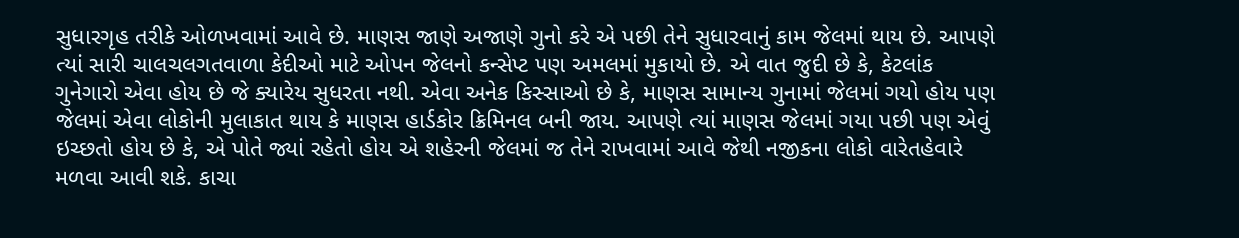સુધારગૃહ તરીકે ઓળખવામાં આવે છે. માણસ જાણે અજાણે ગુનો કરે એ પછી તેને સુધારવાનું કામ જેલમાં થાય છે. આપણે ત્યાં સારી ચાલચલગતવાળા કેદીઓ માટે ઓપન જેલનો કન્સેપ્ટ પણ અમલમાં મુકાયો છે. એ વાત જુદી છે કે, કેટલાંક ગુનેગારો એવા હોય છે જે ક્યારેય સુધરતા નથી. એવા અનેક કિસ્સાઓ છે કે, માણસ સામાન્ય ગુનામાં જેલમાં ગયો હોય પણ જેલમાં એવા લોકોની મુલાકાત થાય કે માણસ હાર્ડકોર ક્રિમિનલ બની જાય. આપણે ત્યાં માણસ જેલમાં ગયા પછી પણ એવું ઇચ્છતો હોય છે કે, એ પોતે જ્યાં રહેતો હોય એ શહેરની જેલમાં જ તેને રાખવામાં આવે જેથી નજીકના લોકો વારેતહેવારે મળવા આવી શકે. કાચા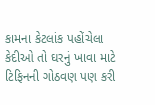કામના કેટલાંક પહોંચેલા કેદીઓ તો ઘરનું ખાવા માટે ટિફિનની ગોઠવણ પણ કરી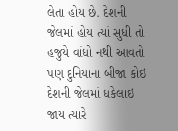લેતા હોય છે. દેશની જેલમાં હોય ત્યાં સુધી તો હજુયે વાંધો નથી આવતો પણ દુનિયાના બીજા કોઇ દેશની જેલમાં ધકેલાઇ જાય ત્યારે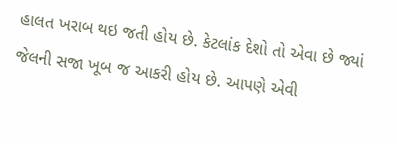હાલત ખરાબ થઇ જતી હોય છે. કેટલાંક દેશો તો એવા છે જ્યાં જેલની સજા ખૂબ જ આકરી હોય છે. આપણે એવી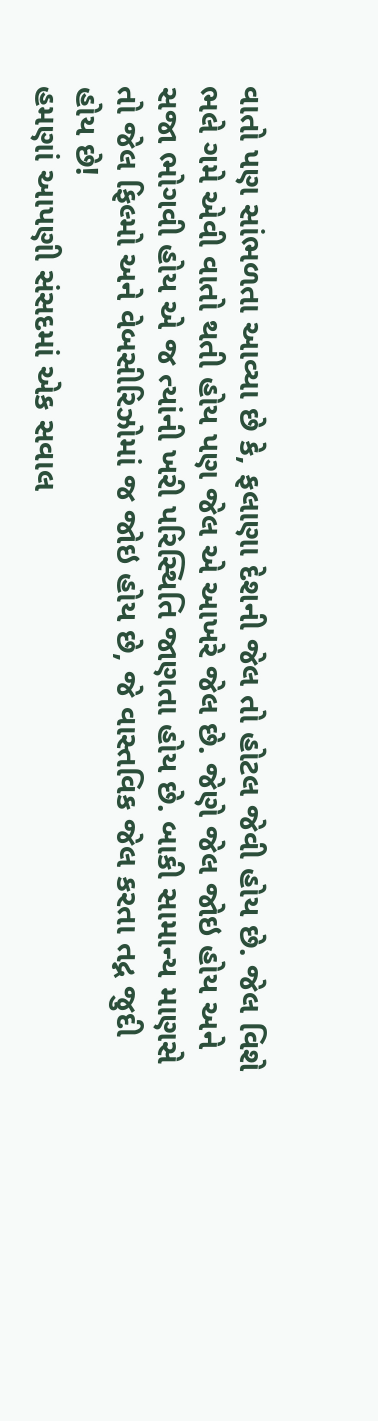વાતો પણ સાંભળતા આવ્યા છે કે, ફલાણા દેશની જેલ તો હોટલ જેવી હોય છે. જેલ વિશે ભલે ગમે એવી વાતો થતી હોય પણ જેલ એ આખરે જેલ છે. જેણે જેલ જોઇ હોય અને સજા ભોગવી હોય એ જ ત્યાંની ખરી પરિસ્થિતિ જાણતા હોય છે. બાકી સામાન્ય માણસે તો જેલ ફિલ્મો અને વેબસીરિઝોમાં જ જોઇ હોય છે, જે વાસ્તવિક જેલ કરતા તદ્ન જુદી હોય છે!
હમણાં આપણી સંસદમાં એક સવાલ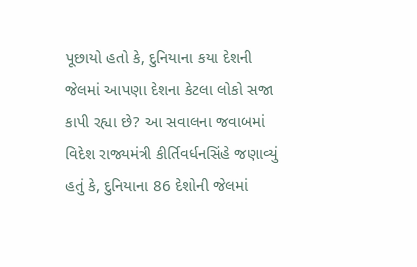પૂછાયો હતો કે, દુનિયાના કયા દેશની જેલમાં આપણા દેશના કેટલા લોકો સજા કાપી રહ્યા છે? આ સવાલના જવાબમાં વિદેશ રાજ્યમંત્રી કીર્તિવર્ધનસિંહે જણાવ્યું હતું કે, દુનિયાના 86 દેશોની જેલમાં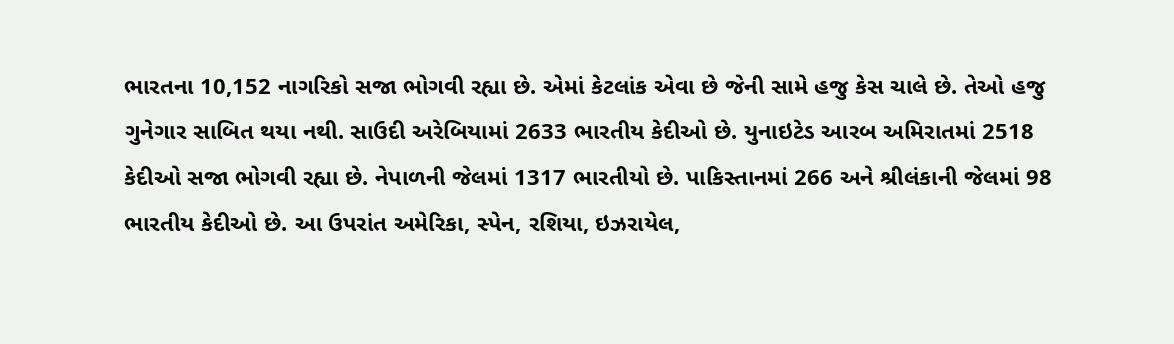ભારતના 10,152 નાગરિકો સજા ભોગવી રહ્યા છે. એમાં કેટલાંક એવા છે જેની સામે હજુ કેસ ચાલે છે. તેઓ હજુ ગુનેગાર સાબિત થયા નથી. સાઉદી અરેબિયામાં 2633 ભારતીય કેદીઓ છે. યુનાઇટેડ આરબ અમિરાતમાં 2518 કેદીઓ સજા ભોગવી રહ્યા છે. નેપાળની જેલમાં 1317 ભારતીયો છે. પાકિસ્તાનમાં 266 અને શ્રીલંકાની જેલમાં 98 ભારતીય કેદીઓ છે. આ ઉપરાંત અમેરિકા, સ્પેન, રશિયા, ઇઝરાયેલ,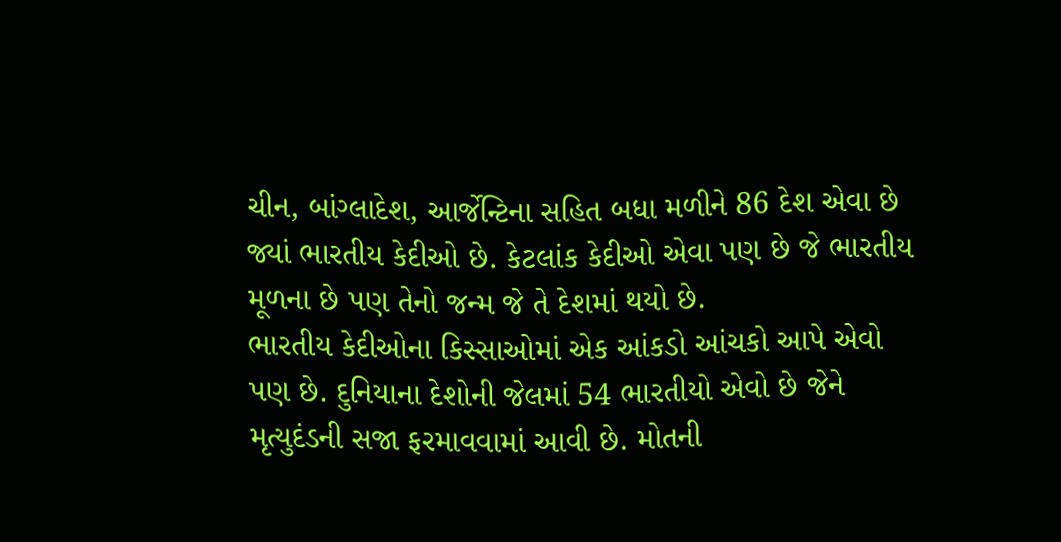ચીન, બાંગ્લાદેશ, આર્જેન્ટિના સહિત બધા મળીને 86 દેશ એવા છે જ્યાં ભારતીય કેદીઓ છે. કેટલાંક કેદીઓ એવા પણ છે જે ભારતીય મૂળના છે પણ તેનો જન્મ જે તે દેશમાં થયો છે.
ભારતીય કેદીઓના કિસ્સાઓમાં એક આંકડો આંચકો આપે એવો પણ છે. દુનિયાના દેશોની જેલમાં 54 ભારતીયો એવો છે જેને મૃત્યુદંડની સજા ફરમાવવામાં આવી છે. મોતની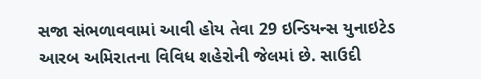સજા સંભળાવવામાં આવી હોય તેવા 29 ઇન્ડિયન્સ યુનાઇટેડ આરબ અમિરાતના વિવિધ શહેરોની જેલમાં છે. સાઉદી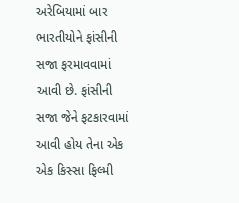અરેબિયામાં બાર ભારતીયોને ફાંસીની સજા ફરમાવવામાં આવી છે. ફાંસીની સજા જેને ફટકારવામાં આવી હોય તેના એક એક કિસ્સા ફિલ્મી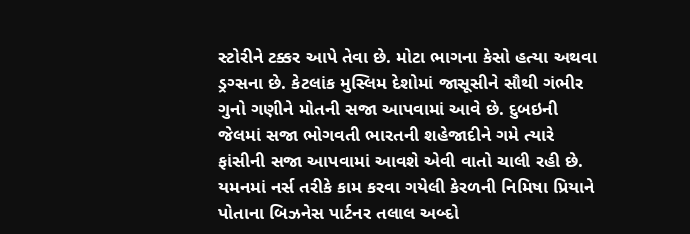સ્ટોરીને ટક્કર આપે તેવા છે. મોટા ભાગના કેસો હત્યા અથવા ડ્રગ્સના છે. કેટલાંક મુસ્લિમ દેશોમાં જાસૂસીને સૌથી ગંભીર ગુનો ગણીને મોતની સજા આપવામાં આવે છે. દુબઇની જેલમાં સજા ભોગવતી ભારતની શહેજાદીને ગમે ત્યારે ફાંસીની સજા આપવામાં આવશે એવી વાતો ચાલી રહી છે. યમનમાં નર્સ તરીકે કામ કરવા ગયેલી કેરળની નિમિષા પ્રિયાને પોતાના બિઝનેસ પાર્ટનર તલાલ અબ્દો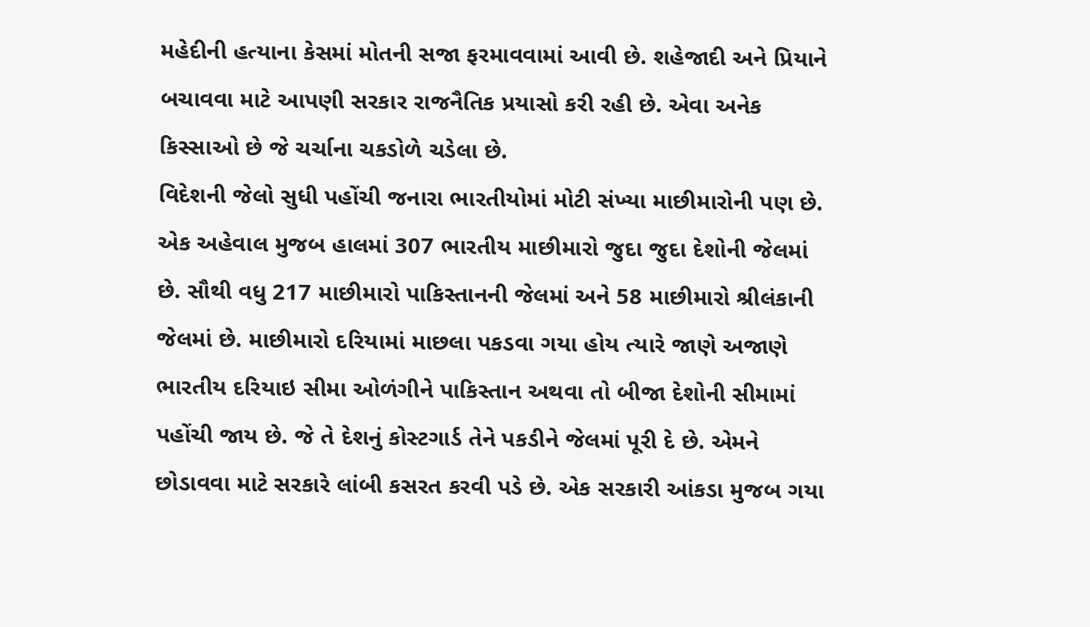મહેદીની હત્યાના કેસમાં મોતની સજા ફરમાવવામાં આવી છે. શહેજાદી અને પ્રિયાને બચાવવા માટે આપણી સરકાર રાજનૈતિક પ્રયાસો કરી રહી છે. એવા અનેક કિસ્સાઓ છે જે ચર્ચાના ચકડોળે ચડેલા છે.
વિદેશની જેલો સુધી પહોંચી જનારા ભારતીયોમાં મોટી સંખ્યા માછીમારોની પણ છે. એક અહેવાલ મુજબ હાલમાં 307 ભારતીય માછીમારો જુદા જુદા દેશોની જેલમાં છે. સૌથી વધુ 217 માછીમારો પાકિસ્તાનની જેલમાં અને 58 માછીમારો શ્રીલંકાની જેલમાં છે. માછીમારો દરિયામાં માછલા પકડવા ગયા હોય ત્યારે જાણે અજાણે ભારતીય દરિયાઇ સીમા ઓળંગીને પાકિસ્તાન અથવા તો બીજા દેશોની સીમામાં પહોંચી જાય છે. જે તે દેશનું કોસ્ટગાર્ડ તેને પકડીને જેલમાં પૂરી દે છે. એમને છોડાવવા માટે સરકારે લાંબી કસરત કરવી પડે છે. એક સરકારી આંકડા મુજબ ગયા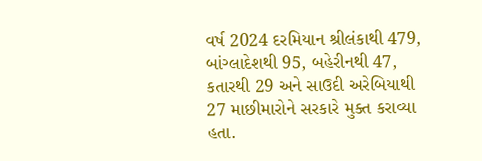વર્ષ 2024 દરમિયાન શ્રીલંકાથી 479, બાંગ્લાદેશથી 95, બહેરીનથી 47, કતારથી 29 અને સાઉદી અરેબિયાથી 27 માછીમારોને સરકારે મુક્ત કરાવ્યા હતા.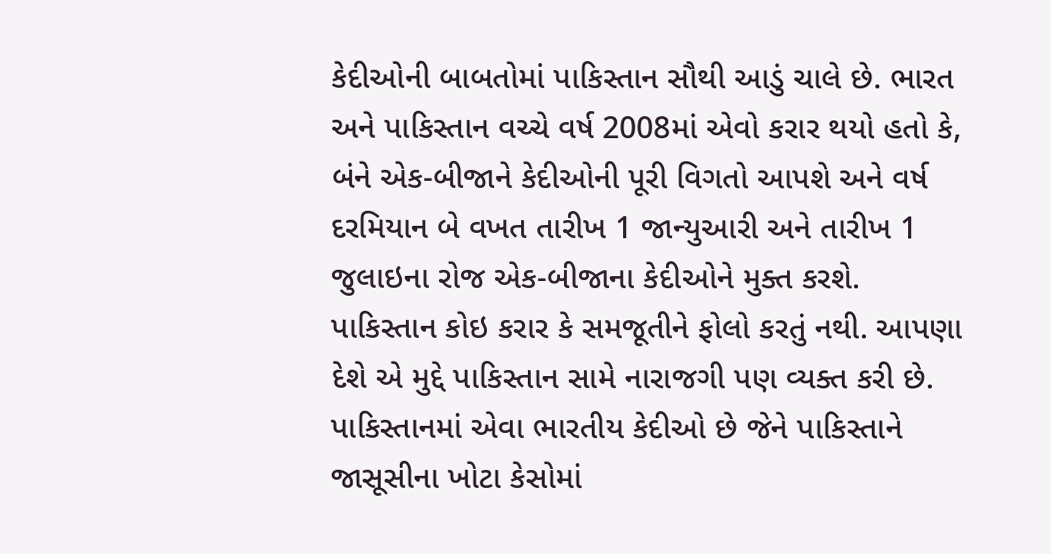કેદીઓની બાબતોમાં પાકિસ્તાન સૌથી આડું ચાલે છે. ભારત અને પાકિસ્તાન વચ્ચે વર્ષ 2008માં એવો કરાર થયો હતો કે, બંને એક-બીજાને કેદીઓની પૂરી વિગતો આપશે અને વર્ષ દરમિયાન બે વખત તારીખ 1 જાન્યુઆરી અને તારીખ 1 જુલાઇના રોજ એક-બીજાના કેદીઓને મુક્ત કરશે. પાકિસ્તાન કોઇ કરાર કે સમજૂતીને ફોલો કરતું નથી. આપણા દેશે એ મુદ્દે પાકિસ્તાન સામે નારાજગી પણ વ્યક્ત કરી છે.
પાકિસ્તાનમાં એવા ભારતીય કેદીઓ છે જેને પાકિસ્તાને જાસૂસીના ખોટા કેસોમાં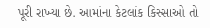પૂરી રાખ્યા છે. આમાંના કેટલાંક કિસ્સાઓ તો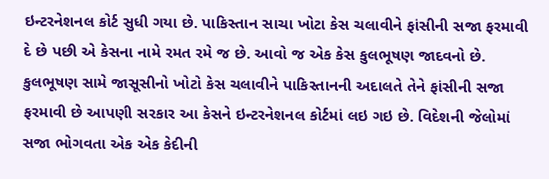ઇન્ટરનેશનલ કોર્ટ સુધી ગયા છે. પાકિસ્તાન સાચા ખોટા કેસ ચલાવીને ફાંસીની સજા ફરમાવી દે છે પછી એ કેસના નામે રમત રમે જ છે. આવો જ એક કેસ કુલભૂષણ જાદવનો છે. કુલભૂષણ સામે જાસૂસીનો ખોટો કેસ ચલાવીને પાકિસ્તાનની અદાલતે તેને ફાંસીની સજા ફરમાવી છે આપણી સરકાર આ કેસને ઇન્ટરનેશનલ કોર્ટમાં લઇ ગઇ છે. વિદેશની જેલોમાં સજા ભોગવતા એક એક કેદીની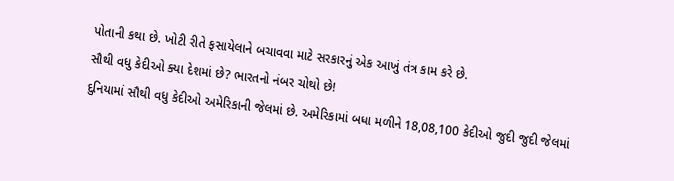પોતાની કથા છે. ખોટી રીતે ફસાયેલાને બચાવવા માટે સરકારનું એક આખું તંત્ર કામ કરે છે.
સૌથી વધુ કેદીઓ ક્યા દેશમાં છે? ભારતનો નંબર ચોથો છે!
દુનિયામાં સૌથી વધુ કેદીઓ અમેરિકાની જેલમાં છે. અમેરિકામાં બધા મળીને 18,08,100 કેદીઓ જુદી જુદી જેલમાં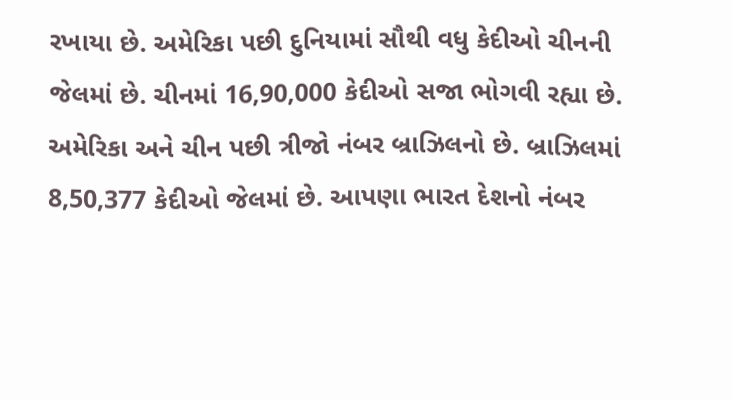રખાયા છે. અમેરિકા પછી દુનિયામાં સૌથી વધુ કેદીઓ ચીનની જેલમાં છે. ચીનમાં 16,90,000 કેદીઓ સજા ભોગવી રહ્યા છે. અમેરિકા અને ચીન પછી ત્રીજો નંબર બ્રાઝિલનો છે. બ્રાઝિલમાં 8,50,377 કેદીઓ જેલમાં છે. આપણા ભારત દેશનો નંબર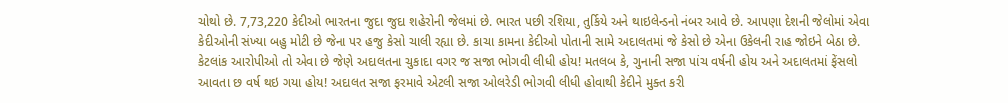ચોથો છે. 7,73,220 કેદીઓ ભારતના જુદા જુદા શહેરોની જેલમાં છે. ભારત પછી રશિયા, તુર્કિયે અને થાઇલેન્ડનો નંબર આવે છે. આપણા દેશની જેલોમાં એવા કેદીઓની સંખ્યા બહુ મોટી છે જેના પર હજુ કેસો ચાલી રહ્યા છે. કાચા કામના કેદીઓ પોતાની સામે અદાલતમાં જે કેસો છે એના ઉકેલની રાહ જોઇને બેઠા છે. કેટલાંક આરોપીઓ તો એવા છે જેણે અદાલતના ચુકાદા વગર જ સજા ભોગવી લીધી હોય! મતલબ કે, ગુનાની સજા પાંચ વર્ષની હોય અને અદાલતમાં ફેંસલો આવતા છ વર્ષ થઇ ગયા હોય! અદાલત સજા ફરમાવે એટલી સજા ઓલરેડી ભોગવી લીધી હોવાથી કેદીને મુક્ત કરી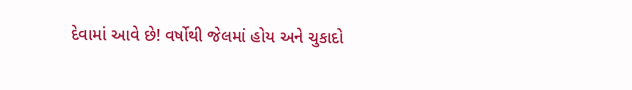દેવામાં આવે છે! વર્ષોથી જેલમાં હોય અને ચુકાદો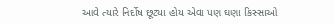આવે ત્યારે નિર્દોષ છૂટ્યા હોય એવા પણ ઘણા કિસ્સાઓ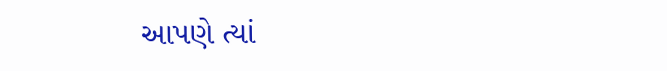આપણે ત્યાં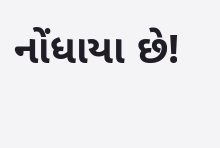નોંધાયા છે!